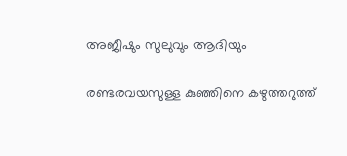അജീഷും സുലുവും ആദിയും

രണ്ടരവയസുള്ള കുഞ്ഞിനെ കഴുത്തറുത്ത്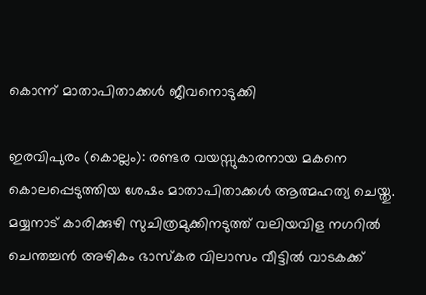കൊന്ന് മാതാപിതാക്കൾ ജീവനൊടുക്കി

ഇരവിപുരം (കൊല്ലം): രണ്ടര വയസ്സുകാരനായ മകനെ കൊലപ്പെടുത്തിയ ശേഷം മാതാപിതാക്കൾ ആത്മഹത്യ ചെയ്തു. മയ്യനാട് കാരിക്കുഴി സുചിത്രമുക്കിനടുത്ത് വലിയവിള നഗറിൽ ചെന്തച്ചൻ അഴികം ഭാസ്കര വിലാസം വീട്ടിൽ വാടകക്ക്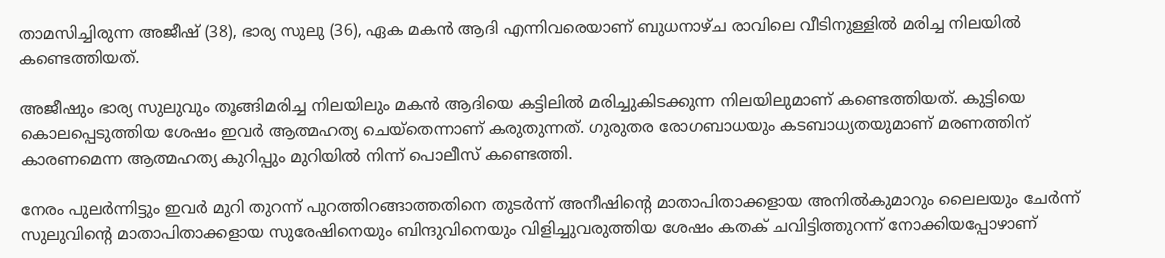താമസിച്ചിരുന്ന അജീഷ് (38), ഭാര്യ സുലു (36), ഏക മകൻ ആദി എന്നിവരെയാണ് ബുധനാഴ്ച രാവിലെ വീടിനുള്ളിൽ മരിച്ച നിലയിൽ കണ്ടെത്തിയത്.

അജീഷും ഭാര്യ സുലുവും തൂങ്ങിമരിച്ച നിലയിലും മകൻ ആദിയെ കട്ടിലിൽ മരിച്ചുകിടക്കുന്ന നിലയിലുമാണ് കണ്ടെത്തിയത്. കുട്ടിയെ കൊലപ്പെടുത്തിയ ശേഷം ഇവർ ആത്മഹത്യ ചെയ്തെന്നാണ് കരുതുന്നത്. ഗുരുതര രോഗബാധയും കടബാധ്യതയുമാണ് മരണത്തിന് കാരണമെന്ന ആത്മഹത്യ കുറിപ്പും മുറിയിൽ നിന്ന് പൊലീസ് കണ്ടെത്തി.

നേരം പുലർന്നിട്ടും ഇവർ മുറി തുറന്ന് പുറത്തിറങ്ങാത്തതിനെ തുടർന്ന് അനീഷിന്റെ മാതാപിതാക്കളായ അനിൽകുമാറും ലൈലയും ചേർന്ന് സുലുവിന്റെ മാതാപിതാക്കളായ സുരേഷിനെയും ബിന്ദുവിനെയും വിളിച്ചുവരുത്തിയ ശേഷം കതക് ചവിട്ടിത്തുറന്ന് നോക്കിയപ്പോഴാണ്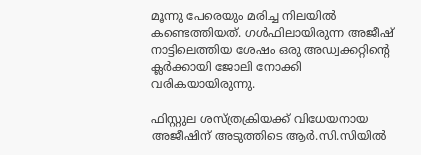മൂന്നു പേരെയും മരിച്ച നിലയിൽ കണ്ടെത്തിയത്. ഗൾഫിലായിരുന്ന അജീഷ് നാട്ടിലെത്തിയ ശേഷം ഒരു അഡ്വക്കറ്റിന്‍റെ ക്ലർക്കായി ജോലി നോക്കി വരികയായിരുന്നു.

ഫിസ്റ്റുല ശസ്ത്രക്രിയക്ക് വിധേയനായ അജീഷിന് അടുത്തിടെ ആർ.സി.സിയിൽ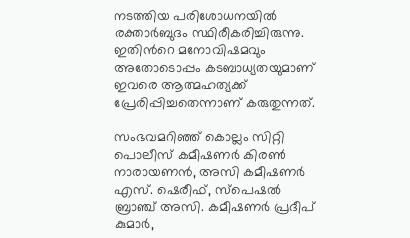നടത്തിയ പരിശോധനയിൽ രക്താർബുദം സ്ഥിരീകരിച്ചിരുന്നു. ഇതിന്‍റെ മനോവിഷമവും അതോടൊപ്പം കടബാധ്യതയുമാണ് ഇവരെ ആത്മഹത്യക്ക് പ്രേരിപ്പിച്ചതെന്നാണ് കരുതുന്നത്.

സംഭവമറിഞ്ഞ് കൊല്ലം സിറ്റി പൊലീസ് കമീഷണർ കിരൺ നാരായണൻ, അസി കമീഷണർ എസ്. ഷെരീഫ്, സ്പെഷൽ ബ്രാഞ്ച് അസി. കമീഷണർ പ്രദീപ് കുമാർ,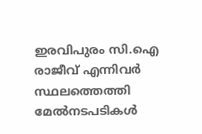ഇരവിപുരം സി.ഐ രാജീവ് എന്നിവർ സ്ഥലത്തെത്തി മേൽനടപടികൾ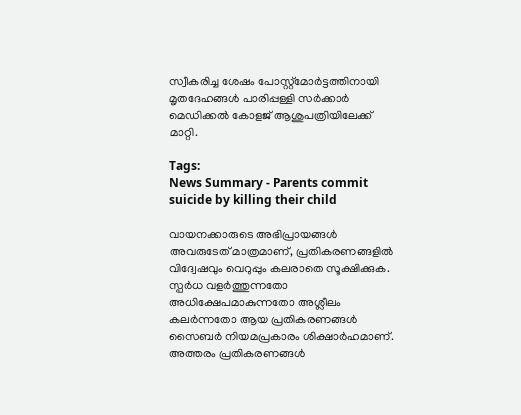സ്വീകരിച്ച ശേഷം പോസ്റ്റ്മോർട്ടത്തിനായി മൃതദേഹങ്ങൾ പാരിപ്പള്ളി സർക്കാർ മെഡിക്കൽ കോളജ് ആശുപത്രിയിലേക്ക് മാറ്റി.

Tags:
News Summary - Parents commit suicide by killing their child

വായനക്കാരുടെ അഭിപ്രായങ്ങള്‍ അവരുടേത് മാത്രമാണ്, പ്രതികരണങ്ങളിൽ വിദ്വേഷവും വെറുപ്പും കലരാതെ സൂക്ഷിക്കുക. സ്പർധ വളർത്തുന്നതോ അധിക്ഷേപമാകുന്നതോ അശ്ലീലം കലർന്നതോ ആയ പ്രതികരണങ്ങൾ സൈബർ നിയമപ്രകാരം ശിക്ഷാർഹമാണ്. അത്തരം പ്രതികരണങ്ങൾ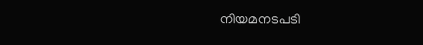നിയമനടപടി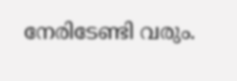നേരിടേണ്ടി വരും.